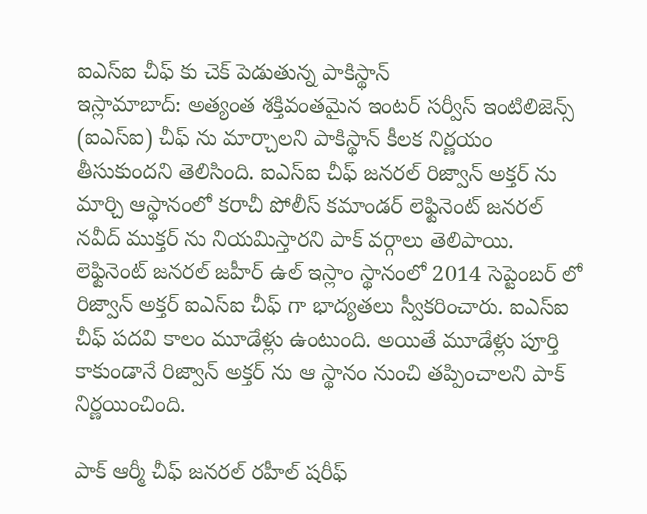ఐఎస్ఐ చీఫ్ కు చెక్ పెడుతున్న పాకిస్థాన్
ఇస్లామాబాద్: అత్యంత శక్తివంతమైన ఇంటర్ సర్వీస్ ఇంటిలిజెన్స్ (ఐఎస్ఐ) చీఫ్ ను మార్చాలని పాకిస్థాన్ కీలక నిర్ణయం తీసుకుందని తెలిసింది. ఐఎస్ఐ చీఫ్ జనరల్ రిజ్వాన్ అక్తర్ ను మార్చి ఆస్థానంలో కరాచీ పోలీస్ కమాండర్ లెఫ్టినెంట్ జనరల్ నవీద్ ముక్తర్ ను నియమిస్తారని పాక్ వర్గాలు తెలిపాయి.
లెఫ్టినెంట్ జనరల్ జహీర్ ఉల్ ఇస్లాం స్థానంలో 2014 సెప్టెంబర్ లో రిజ్వాన్ అక్తర్ ఐఎస్ఐ చీఫ్ గా భాద్యతలు స్వీకరించారు. ఐఎస్ఐ చీఫ్ పదవి కాలం మూడేళ్లు ఉంటుంది. అయితే మూడేళ్లు పూర్తి కాకుండానే రిజ్వాన్ అక్తర్ ను ఆ స్థానం నుంచి తప్పించాలని పాక్ నిర్ణయించింది.

పాక్ ఆర్మీ చీఫ్ జనరల్ రహీల్ షరీఫ్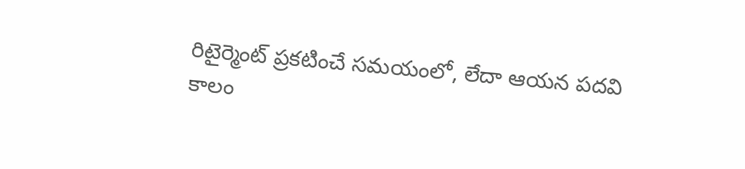రిటైర్మెంట్ ప్రకటించే సమయంలో, లేదా ఆయన పదవి కాలం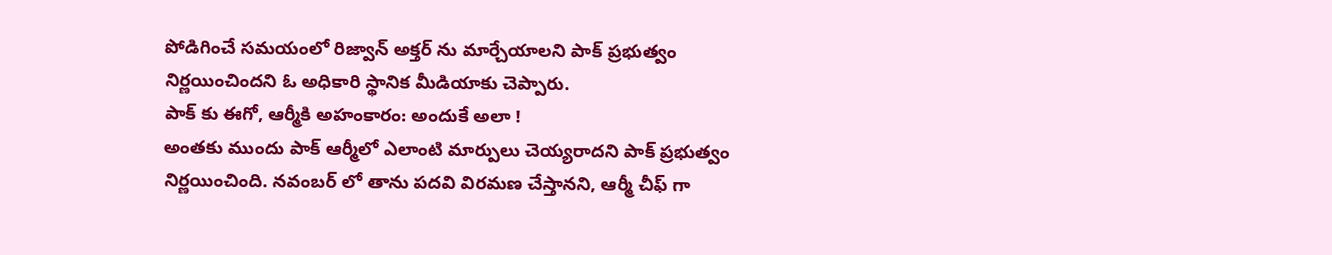పోడిగించే సమయంలో రిజ్వాన్ అక్తర్ ను మార్చేయాలని పాక్ ప్రభుత్వం నిర్ణయించిందని ఓ అధికారి స్థానిక మీడియాకు చెప్పారు.
పాక్ కు ఈగో, ఆర్మీకి అహంకారం: అందుకే అలా !
అంతకు ముందు పాక్ ఆర్మీలో ఎలాంటి మార్పులు చెయ్యరాదని పాక్ ప్రభుత్వం నిర్ణయించింది. నవంబర్ లో తాను పదవి విరమణ చేస్తానని, ఆర్మీ చీఫ్ గా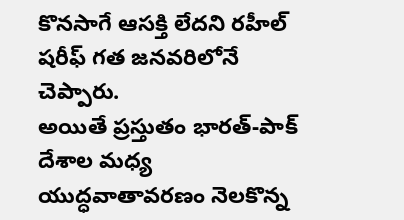కొనసాగే ఆసక్తి లేదని రహీల్ షరీఫ్ గత జనవరిలోనే చెప్పారు.
అయితే ప్రస్తుతం భారత్-పాక్ దేశాల మధ్య యుద్ధవాతావరణం నెలకొన్న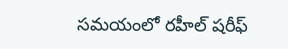సమయంలో రహీల్ షరీఫ్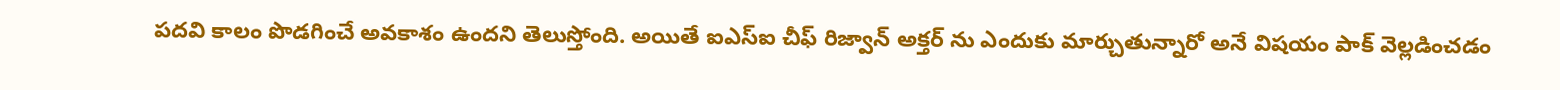పదవి కాలం పొడగించే అవకాశం ఉందని తెలుస్తోంది. అయితే ఐఎస్ఐ చీఫ్ రిజ్వాన్ అక్తర్ ను ఎందుకు మార్చుతున్నారో అనే విషయం పాక్ వెల్లడించడం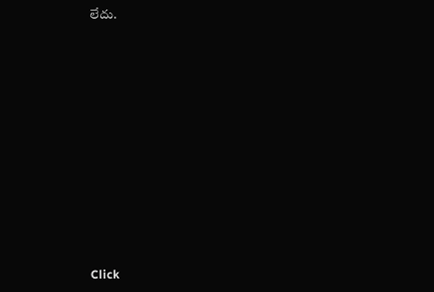లేదు.












Click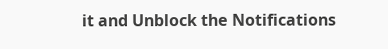it and Unblock the Notifications